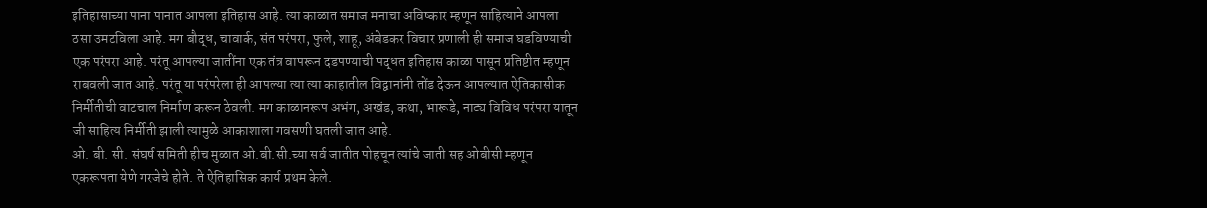इतिहासाच्या पाना पानात आपला इतिहास आहे. त्या काळात समाज मनाचा अविष्कार म्हणून साहित्याने आपला ठसा उमटविला आहे. मग बौद्ध, चावार्क, संत परंपरा, फुले, शाहू, अंबेडकर विचार प्रणाली ही समाज घडविण्याची एक परंपरा आहे. परंतू आपल्या जातींना एक तंत्र वापरून दडपण्याची पद्धत इतिहास काळा पासून प्रतिष्टीत म्हणून राबवली जात आहे. परंतू या परंपरेला ही आपल्या त्या त्या काहातील विद्वानांनी तोंड देऊन आपल्यात ऐतिकासीक निर्मीतीची वाटचाल निर्माण करून ठेवली. मग काळानरूप अभंग, अखंड, कथा, भारूडे, नाट्य विविध परंपरा यातून जी साहित्य निर्मीती झाली त्यामुळे आकाशाला गवसणी घतली जात आहे.
ओ. बी. सी. संघर्ष समिती हीच मुळात ओ.बी.सी.च्या सर्व जातीत पोहचून त्यांचे जाती सह ओबीसी म्हणून एकरूपता येणे गरजेचे होते. ते ऐतिहासिक कार्य प्रथम केले.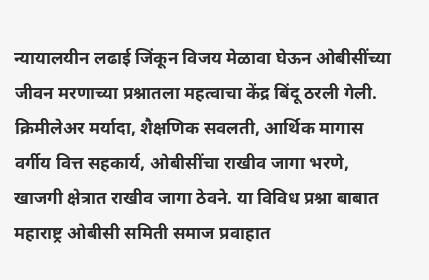न्यायालयीन लढाई जिंकून विजय मेळावा घेऊन ओबीसींच्या जीवन मरणाच्या प्रश्नातला महत्वाचा केंद्र बिंदू ठरली गेली. क्रिमीलेअर मर्यादा, शैक्षणिक सवलती, आर्थिक मागास वर्गीय वित्त सहकार्य, ओबीसींचा राखीव जागा भरणे, खाजगी क्षेत्रात राखीव जागा ठेवने. या विविध प्रश्ना बाबात महाराष्ट्र ओबीसी समिती समाज प्रवाहात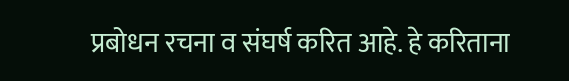प्रबोधन रचना व संघर्ष करित आहे. हे करिताना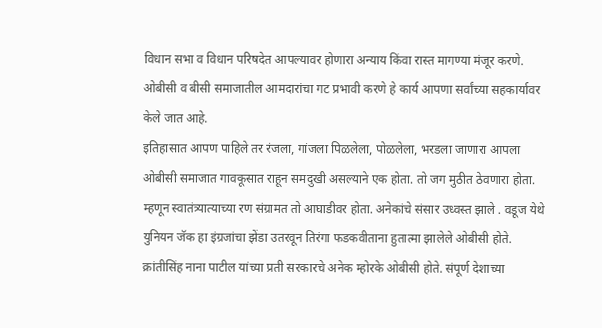विधान सभा व विधान परिषदेत आपल्यावर होणारा अन्याय किंवा रास्त मागण्या मंजूर करणे. ओबीसी व बीसी समाजातील आमदारांचा गट प्रभावी करणे हे कार्य आपणा सर्वांच्या सहकार्यावर केले जात आहे.
इतिहासात आपण पाहिले तर रंजला, गांजला पिळलेला, पोळलेला, भरडला जाणारा आपला ओबीसी समाजात गावकूसात राहून समदुखी असल्याने एक होता. तो जग मुठीत ठेवणारा होता. म्हणून स्वातंत्र्यात्याच्या रण संग्रामत तो आघाडीवर होता. अनेकांचे संसार उध्वस्त झाले . वडूज येथे युनियन जॅक हा इंग्रजांचा झेंडा उतरवून तिरंगा फडकवीताना हुतात्मा झालेले ओबीसी होते. क्रांतीसिंह नाना पाटील यांच्या प्रती सरकारचे अनेक म्होरके ओबीसी होते. संपूर्ण देशाच्या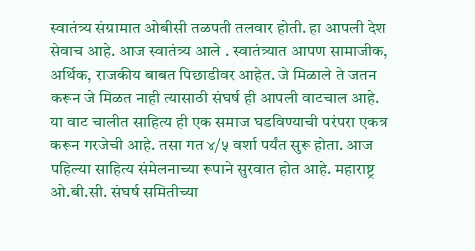स्वातंत्र्य संग्रामात ओबीसी तळपती तलवार होती. हा आपली देश सेवाच आहे. आज स्वातंत्र्य आले . स्वातंत्र्यात आपण सामाजीक, अर्थिक, राजकीय बाबत पिछाडीवर आहेत. जे मिळाले ते जतन करून जे मिळत नाही त्यासाठी संघर्ष ही आपली वाटचाल आहे.
या वाट चालीत साहित्य ही एक समाज घडविण्याची परंपरा एकत्र करून गरजेची आहे. तसा गत ४/५ वर्शा पर्यंत सुरू होता. आज पहिल्या साहित्य संमेलनाच्या रूपाने सुरवात होत आहे. महाराष्ट्र ओ.बी.सी. संघर्ष समितीच्या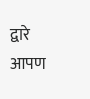द्वारे आपण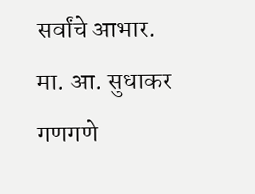सर्वांचे आभार.
मा. आ. सुधाकर गणगणे